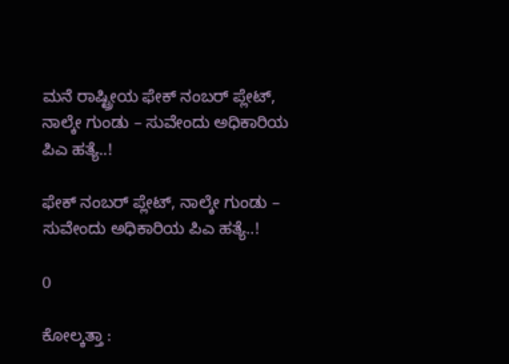ಮನೆ ರಾಷ್ಟ್ರೀಯ ಫೇಕ್‌ ನಂಬರ್‌ ಪ್ಲೇಟ್‌, ನಾಲ್ಕೇ ಗುಂಡು – ಸುವೇಂದು ಅಧಿಕಾರಿಯ ಪಿಎ ಹತ್ಯೆ..!

ಫೇಕ್‌ ನಂಬರ್‌ ಪ್ಲೇಟ್‌, ನಾಲ್ಕೇ ಗುಂಡು – ಸುವೇಂದು ಅಧಿಕಾರಿಯ ಪಿಎ ಹತ್ಯೆ..!

0

ಕೋಲ್ಕತ್ತಾ :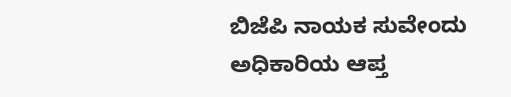ಬಿಜೆಪಿ ನಾಯಕ ಸುವೇಂದು ಅಧಿಕಾರಿಯ ಆಪ್ತ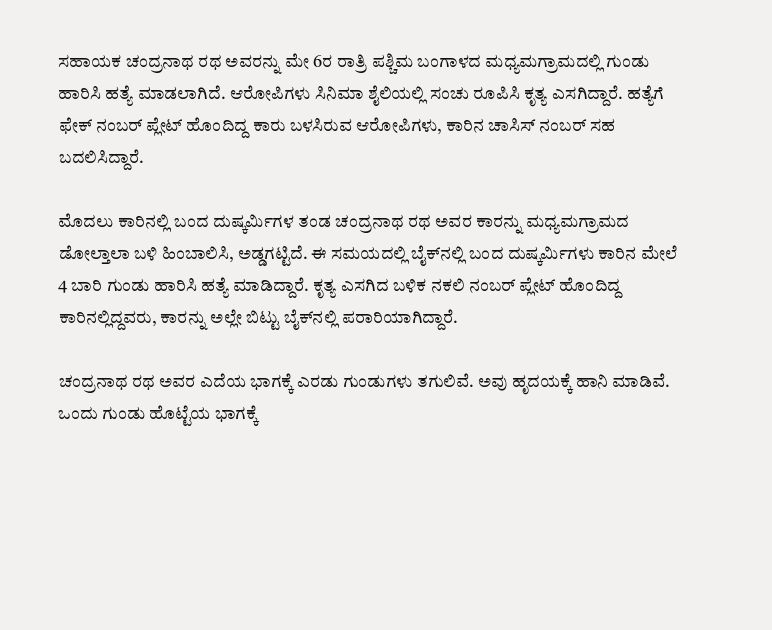ಸಹಾಯಕ ಚಂದ್ರನಾಥ ರಥ ಅವರನ್ನು ಮೇ 6ರ ರಾತ್ರಿ ಪಶ್ಚಿಮ ಬಂಗಾಳದ ಮಧ್ಯಮಗ್ರಾಮದಲ್ಲಿ ಗುಂಡು ಹಾರಿಸಿ ಹತ್ಯೆ ಮಾಡಲಾಗಿದೆ. ಆರೋಪಿಗಳು ಸಿನಿಮಾ ಶೈಲಿಯಲ್ಲಿ ಸಂಚು ರೂಪಿಸಿ ಕೃತ್ಯ ಎಸಗಿದ್ದಾರೆ. ಹತ್ಯೆಗೆ ಫೇಕ್‌ ನಂಬರ್‌ ಪ್ಲೇಟ್‌ ಹೊಂದಿದ್ದ ಕಾರು ಬಳಸಿರುವ ಆರೋಪಿಗಳು, ಕಾರಿನ ಚಾಸಿಸ್‌ ನಂಬರ್‌ ಸಹ ಬದಲಿಸಿದ್ದಾರೆ.

ಮೊದಲು ಕಾರಿನಲ್ಲಿ ಬಂದ ದುಷ್ಕರ್ಮಿಗಳ ತಂಡ ಚಂದ್ರನಾಥ ರಥ ಅವರ ಕಾರನ್ನು ಮಧ್ಯಮಗ್ರಾಮದ ಡೋಲ್ತಾಲಾ ಬಳಿ ಹಿಂಬಾಲಿಸಿ, ಅಡ್ಡಗಟ್ಟಿದೆ. ಈ ಸಮಯದಲ್ಲಿ ಬೈಕ್‌ನಲ್ಲಿ ಬಂದ ದುಷ್ಕರ್ಮಿಗಳು ಕಾರಿನ ಮೇಲೆ 4 ಬಾರಿ ಗುಂಡು ಹಾರಿಸಿ ಹತ್ಯೆ ಮಾಡಿದ್ದಾರೆ. ಕೃತ್ಯ ಎಸಗಿದ ಬಳಿಕ ನಕಲಿ ನಂಬರ್ ಪ್ಲೇಟ್ ಹೊಂದಿದ್ದ ಕಾರಿನಲ್ಲಿದ್ದವರು, ಕಾರನ್ನು ಅಲ್ಲೇ ಬಿಟ್ಟು ಬೈಕ್‌ನಲ್ಲಿ ಪರಾರಿಯಾಗಿದ್ದಾರೆ.

ಚಂದ್ರನಾಥ ರಥ ಅವರ ಎದೆಯ ಭಾಗಕ್ಕೆ ಎರಡು ಗುಂಡುಗಳು ತಗುಲಿವೆ. ಅವು ಹೃದಯಕ್ಕೆ ಹಾನಿ ಮಾಡಿವೆ. ಒಂದು ಗುಂಡು ಹೊಟ್ಟೆಯ ಭಾಗಕ್ಕೆ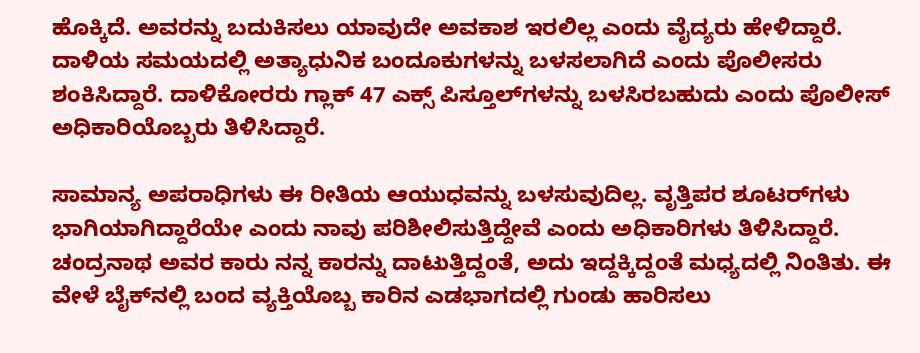ಹೊಕ್ಕಿದೆ. ಅವರನ್ನು ಬದುಕಿಸಲು ಯಾವುದೇ ಅವಕಾಶ ಇರಲಿಲ್ಲ ಎಂದು ವೈದ್ಯರು ಹೇಳಿದ್ದಾರೆ. ದಾಳಿಯ ಸಮಯದಲ್ಲಿ ಅತ್ಯಾಧುನಿಕ ಬಂದೂಕುಗಳನ್ನು ಬಳಸಲಾಗಿದೆ ಎಂದು ಪೊಲೀಸರು ಶಂಕಿಸಿದ್ದಾರೆ. ದಾಳಿಕೋರರು ಗ್ಲಾಕ್ 47 ಎಕ್ಸ್ ಪಿಸ್ತೂಲ್‌ಗಳನ್ನು ಬಳಸಿರಬಹುದು ಎಂದು ಪೊಲೀಸ್ ಅಧಿಕಾರಿಯೊಬ್ಬರು ತಿಳಿಸಿದ್ದಾರೆ.

ಸಾಮಾನ್ಯ ಅಪರಾಧಿಗಳು ಈ ರೀತಿಯ ಆಯುಧವನ್ನು ಬಳಸುವುದಿಲ್ಲ. ವೃತ್ತಿಪರ ಶೂಟರ್‌ಗಳು ಭಾಗಿಯಾಗಿದ್ದಾರೆಯೇ ಎಂದು ನಾವು ಪರಿಶೀಲಿಸುತ್ತಿದ್ದೇವೆ ಎಂದು ಅಧಿಕಾರಿಗಳು ತಿಳಿಸಿದ್ದಾರೆ. ಚಂದ್ರನಾಥ ಅವರ ಕಾರು ನನ್ನ ಕಾರನ್ನು ದಾಟುತ್ತಿದ್ದಂತೆ, ಅದು ಇದ್ದಕ್ಕಿದ್ದಂತೆ ಮಧ್ಯದಲ್ಲಿ ನಿಂತಿತು. ಈ ವೇಳೆ ಬೈಕ್‌ನಲ್ಲಿ ಬಂದ ವ್ಯಕ್ತಿಯೊಬ್ಬ ಕಾರಿನ ಎಡಭಾಗದಲ್ಲಿ ಗುಂಡು ಹಾರಿಸಲು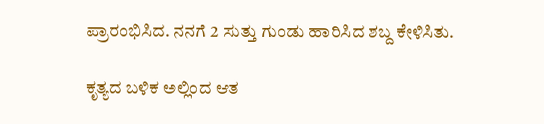ಪ್ರಾರಂಭಿಸಿದ. ನನಗೆ 2 ಸುತ್ತು ಗುಂಡು ಹಾರಿಸಿದ ಶಬ್ದ ಕೇಳಿಸಿತು.

ಕೃತ್ಯದ ಬಳಿಕ ಅಲ್ಲಿಂದ ಆತ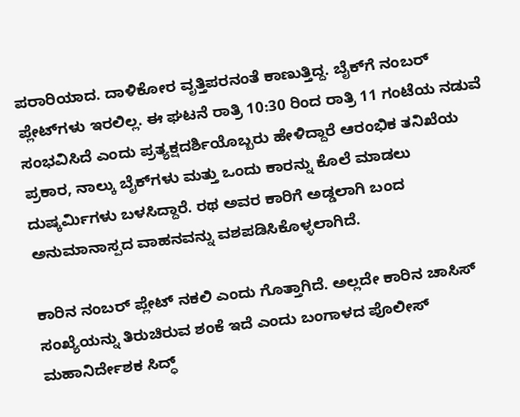ಪರಾರಿಯಾದ. ದಾಳಿಕೋರ ವೃತ್ತಿಪರನಂತೆ ಕಾಣುತ್ತಿದ್ದ. ಬೈಕ್‌ಗೆ ನಂಬರ್ ಪ್ಲೇಟ್‌ಗಳು ಇರಲಿಲ್ಲ. ಈ ಘಟನೆ ರಾತ್ರಿ 10:30 ರಿಂದ ರಾತ್ರಿ 11 ಗಂಟೆಯ ನಡುವೆ ಸಂಭವಿಸಿದೆ ಎಂದು ಪ್ರತ್ಯಕ್ಷದರ್ಶಿಯೊಬ್ಬರು ಹೇಳಿದ್ದಾರೆ ಆರಂಭಿಕ ತನಿಖೆಯ ಪ್ರಕಾರ, ನಾಲ್ಕು ಬೈಕ್‌ಗಳು ಮತ್ತು ಒಂದು ಕಾರನ್ನು ಕೊಲೆ ಮಾಡಲು ದುಷ್ಕರ್ಮಿಗಳು ಬಳಸಿದ್ದಾರೆ. ರಥ ಅವರ ಕಾರಿಗೆ ಅಡ್ಡಲಾಗಿ ಬಂದ ಅನುಮಾನಾಸ್ಪದ ವಾಹನವನ್ನು ವಶಪಡಿಸಿಕೊಳ್ಳಲಾಗಿದೆ.

ಕಾರಿನ ನಂಬರ್ ಪ್ಲೇಟ್ ನಕಲಿ ಎಂದು ಗೊತ್ತಾಗಿದೆ. ಅಲ್ಲದೇ ಕಾರಿನ ಚಾಸಿಸ್ ಸಂಖ್ಯೆಯನ್ನು ತಿರುಚಿರುವ ಶಂಕೆ ಇದೆ ಎಂದು ಬಂಗಾಳದ ಪೊಲೀಸ್ ಮಹಾನಿರ್ದೇಶಕ ಸಿದ್ಧ್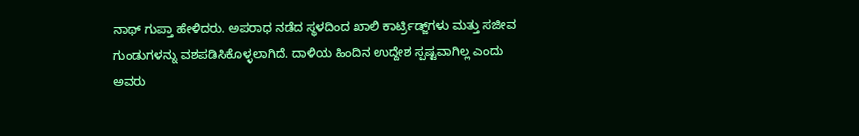ನಾಥ್ ಗುಪ್ತಾ ಹೇಳಿದರು. ಅಪರಾಧ ನಡೆದ ಸ್ಥಳದಿಂದ ಖಾಲಿ ಕಾರ್ಟ್ರಿಡ್ಜ್‌ಗಳು ಮತ್ತು ಸಜೀವ ಗುಂಡುಗಳನ್ನು ವಶಪಡಿಸಿಕೊಳ್ಳಲಾಗಿದೆ. ದಾಳಿಯ ಹಿಂದಿನ ಉದ್ದೇಶ ಸ್ಪಷ್ಟವಾಗಿಲ್ಲ ಎಂದು ಅವರು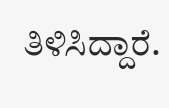ತಿಳಿಸಿದ್ದಾರೆ.